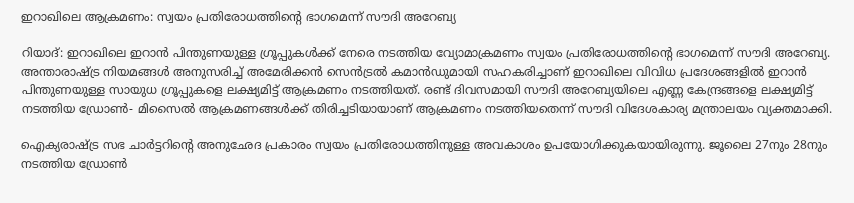ഇറാഖിലെ ആക്രമണം: സ്വയം പ്രതിരോധത്തിന്‍റെ ഭാഗമെന്ന് സൗദി അറേബ്യ

റിയാദ്: ഇറാഖിലെ ഇറാൻ പിന്തുണയുള്ള ഗ്രൂപ്പുകൾക്ക് നേരെ നടത്തിയ വ്യോമാക്രമണം സ്വയം പ്രതിരോധത്തിന്‍റെ ഭാഗമെന്ന് സൗദി അറേബ്യ. അന്താരാഷ്ട്ര നിയമങ്ങൾ അനുസരിച്ച് അമേരിക്കൻ സെൻട്രൽ കമാൻഡുമായി സഹകരിച്ചാണ് ഇറാഖിലെ വിവിധ പ്രദേശങ്ങളിൽ ഇറാൻ പിന്തുണയുള്ള സായുധ ഗ്രൂപ്പുകളെ ലക്ഷ്യമിട്ട് ആക്രമണം നടത്തിയത്. രണ്ട് ദിവസമായി സൗദി അറേബ്യയിലെ എണ്ണ കേന്ദ്രങ്ങളെ ലക്ഷ്യമിട്ട് നടത്തിയ ഡ്രോൺ- മിസൈൽ ആക്രമണങ്ങൾക്ക് തിരിച്ചടിയായാണ് ആക്രമണം നടത്തിയതെന്ന് സൗദി വിദേശകാര്യ മന്ത്രാലയം വ്യക്തമാക്കി.

ഐക്യരാഷ്ട്ര സഭ ചാർട്ടറിന്‍റെ അനുഛേദ പ്രകാരം സ്വയം പ്രതിരോധത്തിനുള്ള അവകാശം ഉപയോഗിക്കുകയായിരുന്നു. ജൂലൈ 27നും 28നും നടത്തിയ ഡ്രോൺ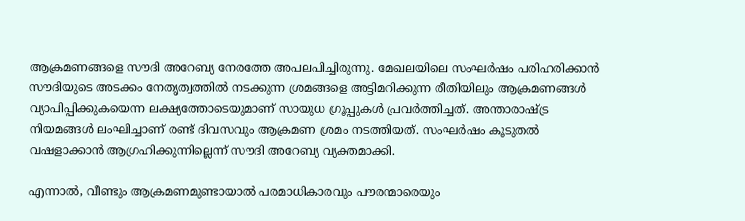ആക്രമണങ്ങളെ സൗദി അറേബ്യ നേരത്തേ അപലപിച്ചിരുന്നു. മേഖലയിലെ സംഘർഷം പരിഹരിക്കാൻ സൗദിയുടെ അടക്കം നേതൃത്വത്തിൽ നടക്കുന്ന ശ്രമങ്ങളെ അട്ടിമറിക്കുന്ന രീതിയിലും ആക്രമണങ്ങൾ വ്യാപിപ്പിക്കുകയെന്ന ലക്ഷ്യത്തോടെയുമാണ് സായുധ ഗ്രൂപ്പുകൾ പ്രവർത്തിച്ചത്. അന്താരാഷ്ട്ര നിയമങ്ങൾ ലംഘിച്ചാണ് രണ്ട് ദിവസവും ആക്രമണ ശ്രമം നടത്തിയത്. സംഘർഷം കൂടുതൽ വഷളാക്കാൻ ആഗ്രഹിക്കുന്നില്ലെന്ന് സൗദി അറേബ്യ വ്യക്തമാക്കി.

എന്നാൽ, വീണ്ടും ആക്രമണമുണ്ടായാൽ പരമാധികാരവും പൗരന്മാരെയും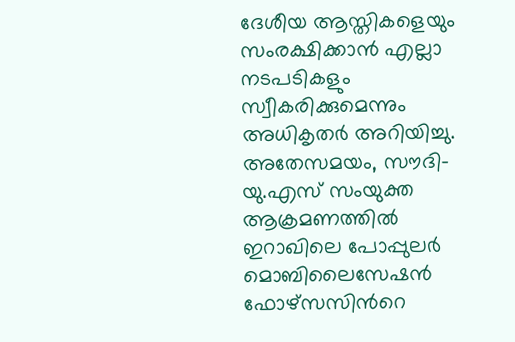ദേശീയ ആസ്തികളെയും സംരക്ഷിക്കാൻ എല്ലാ നടപടികളും സ്വീകരിക്കുമെന്നും അധികൃതർ അറിയിച്ചു. അതേസമയം, സൗദി- യു.എസ് സംയുക്ത ആക്രമണത്തിൽ ഇറാഖിലെ പോപ്പുലർ മൊബിലൈസേഷൻ ഫോഴ്സസിന്‍റെ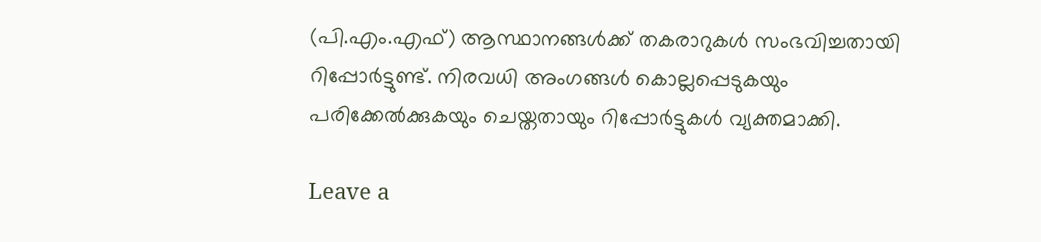(പി.എം.എഫ്) ആസ്ഥാനങ്ങൾക്ക് തകരാറുകൾ സംഭവിച്ചതായി റിപ്പോർട്ടുണ്ട്. നിരവധി അംഗങ്ങൾ കൊല്ലപ്പെടുകയും പരിക്കേൽക്കുകയും ചെയ്തതായും റിപ്പോർട്ടുകൾ വ്യക്തമാക്കി.

Leave a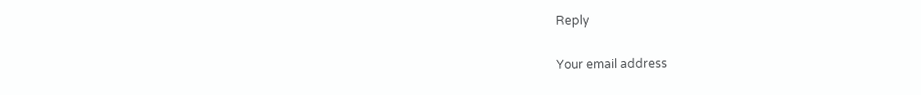Reply

Your email address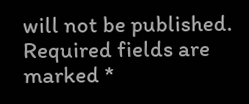will not be published. Required fields are marked *